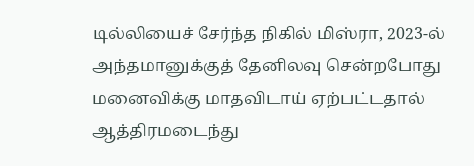டில்லியைச் சேர்ந்த நிகில் மிஸ்ரா, 2023-ல் அந்தமானுக்குத் தேனிலவு சென்றபோது மனைவிக்கு மாதவிடாய் ஏற்பட்டதால் ஆத்திரமடைந்து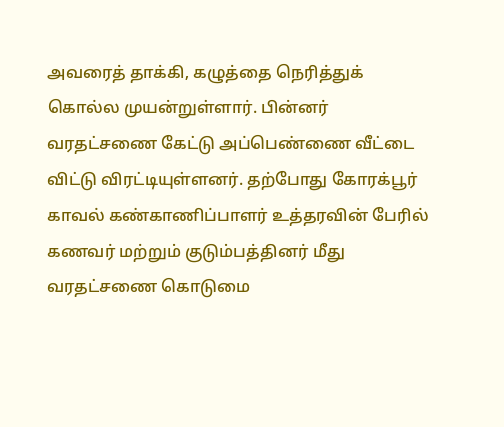அவரைத் தாக்கி, கழுத்தை நெரித்துக் கொல்ல முயன்றுள்ளார். பின்னர் வரதட்சணை கேட்டு அப்பெண்ணை வீட்டை விட்டு விரட்டியுள்ளனர். தற்போது கோரக்பூர் காவல் கண்காணிப்பாளர் உத்தரவின் பேரில் கணவர் மற்றும் குடும்பத்தினர் மீது வரதட்சணை கொடுமை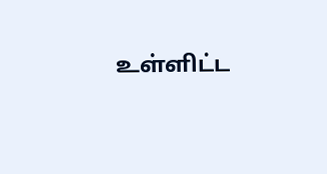உள்ளிட்ட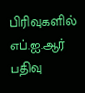பிரிவுகளில் எப்.ஐ.ஆர் பதிவு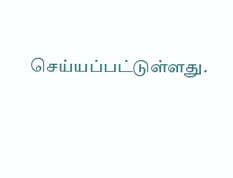செய்யப்பட்டுள்ளது.